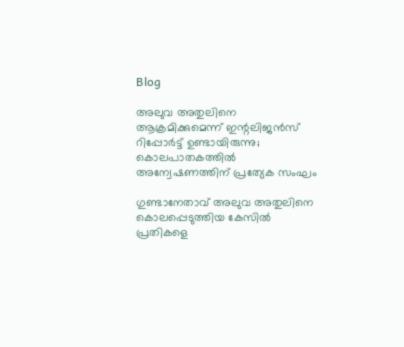Blog

അലുവ അതുലിനെ ആക്രമിക്കുമെന്ന് ഇന്റലിജന്‍സ് റിപ്പോര്‍ട്ട് ഉണ്ടായിരുന്നു; കൊലപാതകത്തില്‍ അന്വേഷണത്തിന് പ്രത്യേക സംഘം

ഗുണ്ടാനേതാവ് അലുവ അതുലിനെ കൊലപ്പെടുത്തിയ കേസില്‍ പ്രതികളെ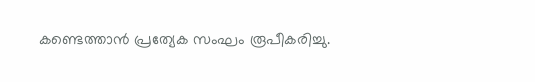കണ്ടെത്താന്‍ പ്രത്യേക സംഘം രൂപീകരിച്ചു.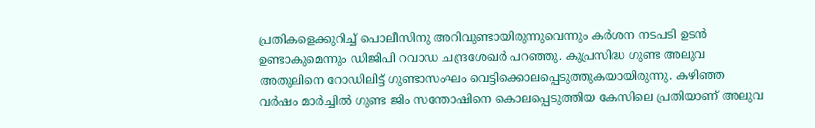പ്രതികളെക്കുറിച്ച് പൊലീസിനു അറിവുണ്ടായിരുന്നുവെന്നും കര്‍ശന നടപടി ഉടന്‍ ഉണ്ടാകുമെന്നും ഡിജിപി റവാഡ ചന്ദ്രശേഖര്‍ പറഞ്ഞു. കുപ്രസിദ്ധ ഗുണ്ട അലുവ അതുലിനെ റോഡിലിട്ട് ഗുണ്ടാസംഘം വെട്ടിക്കൊലപ്പെടുത്തുകയായിരുന്നു. കഴിഞ്ഞ വര്‍ഷം മാര്‍ച്ചില്‍ ഗുണ്ട ജിം സന്തോഷിനെ കൊലപ്പെടുത്തിയ കേസിലെ പ്രതിയാണ് അലുവ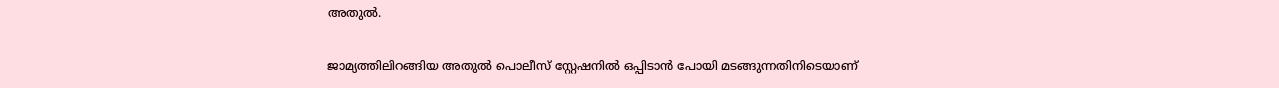അതുല്‍.

ജാമ്യത്തിലിറങ്ങിയ അതുല്‍ പൊലീസ് സ്റ്റേഷനില്‍ ഒപ്പിടാന്‍ പോയി മടങ്ങുന്നതിനിടെയാണ്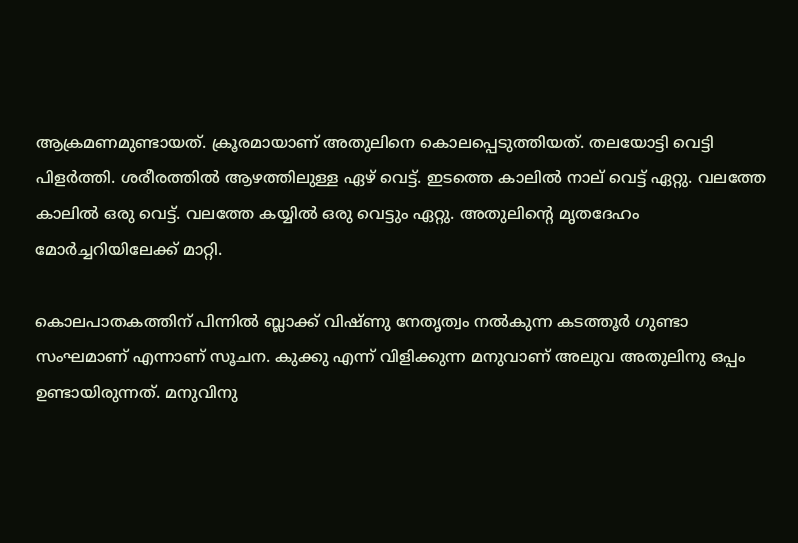ആക്രമണമുണ്ടായത്. ക്രൂരമായാണ് അതുലിനെ കൊലപ്പെടുത്തിയത്. തലയോട്ടി വെട്ടി പിളര്‍ത്തി. ശരീരത്തില്‍ ആഴത്തിലുള്ള ഏഴ് വെട്ട്. ഇടത്തെ കാലില്‍ നാല് വെട്ട് ഏറ്റു. വലത്തേ കാലില്‍ ഒരു വെട്ട്. വലത്തേ കയ്യില്‍ ഒരു വെട്ടും ഏറ്റു. അതുലിന്റെ മൃതദേഹം മോര്‍ച്ചറിയിലേക്ക് മാറ്റി.

കൊലപാതകത്തിന് പിന്നില്‍ ബ്ലാക്ക് വിഷ്ണു നേതൃത്വം നല്‍കുന്ന കടത്തൂര്‍ ഗുണ്ടാ സംഘമാണ് എന്നാണ് സൂചന. കുക്കു എന്ന് വിളിക്കുന്ന മനുവാണ് അലുവ അതുലിനു ഒപ്പം ഉണ്ടായിരുന്നത്. മനുവിനു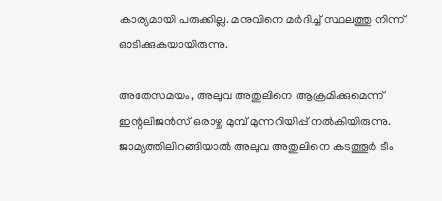കാര്യമായി പരുക്കില്ല. മനുവിനെ മര്‍ദിച്ച് സ്ഥലത്തു നിന്ന് ഓടിക്കുകയായിരുന്നു.

അതേസമയം, അലുവ അതുലിനെ ആക്രമിക്കുമെന്ന് ഇന്റലിജന്‍സ് ഒരാഴ്ച മുമ്പ് മുന്നറിയിപ്പ് നല്‍കിയിരുന്നു. ജാമ്യത്തിലിറങ്ങിയാല്‍ അലുവ അതുലിനെ കടത്തൂര്‍ ടീം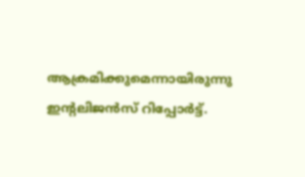ആക്രമിക്കുമെന്നായിരുന്നു ഇന്റലിജന്‍സ് റിപ്പോര്‍ട്ട്.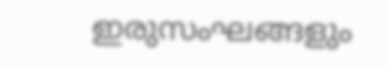ഇരുസംഘങ്ങളും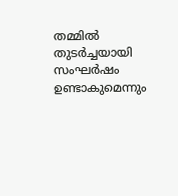തമ്മില്‍ തുടര്‍ച്ചയായി സംഘര്‍ഷം ഉണ്ടാകുമെന്നും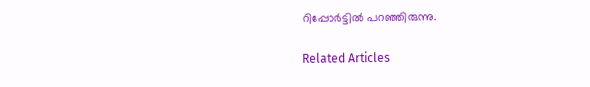റിപ്പോര്‍ട്ടില്‍ പറഞ്ഞിരുന്നു.

Related Articles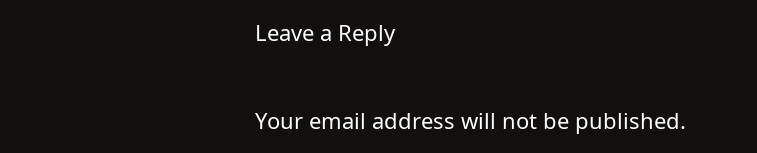Leave a Reply

Your email address will not be published.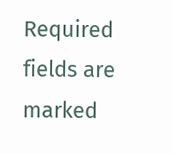Required fields are marked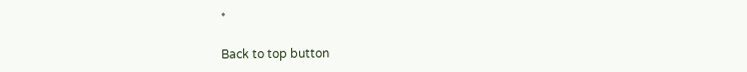*

Back to top button